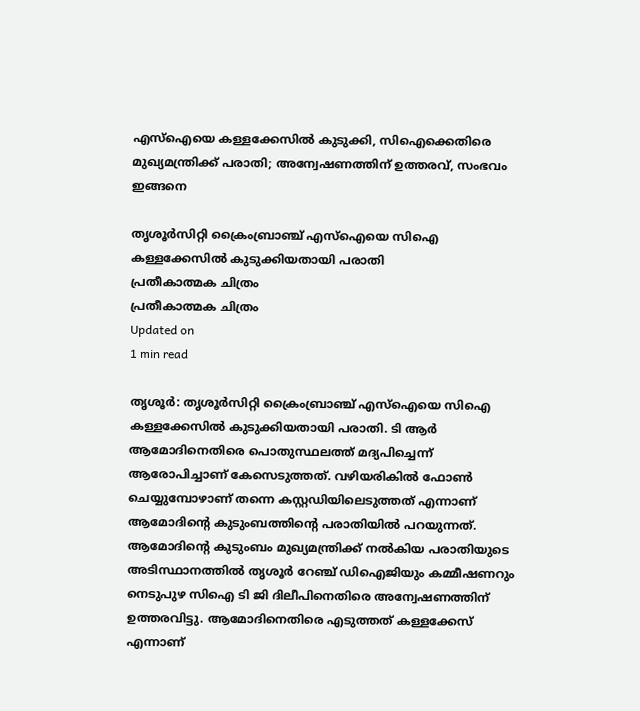എസ്‌ഐയെ കള്ളക്കേസില്‍ കുടുക്കി, സിഐക്കെതിരെ മുഖ്യമന്ത്രിക്ക് പരാതി; അന്വേഷണത്തിന് ഉത്തരവ്, സംഭവം ഇങ്ങനെ

തൃശൂര്‍സിറ്റി ക്രൈംബ്രാഞ്ച് എസ്‌ഐയെ സിഐ കള്ളക്കേസില്‍ കുടുക്കിയതായി പരാതി
പ്രതീകാത്മക ചിത്രം
പ്രതീകാത്മക ചിത്രം
Updated on
1 min read

തൃശൂര്‍: തൃശൂര്‍സിറ്റി ക്രൈംബ്രാഞ്ച് എസ്‌ഐയെ സിഐ കള്ളക്കേസില്‍ കുടുക്കിയതായി പരാതി. ടി ആര്‍ ആമോദിനെതിരെ പൊതുസ്ഥലത്ത് മദ്യപിച്ചെന്ന് ആരോപിച്ചാണ് കേസെടുത്തത്. വഴിയരികില്‍ ഫോണ്‍ ചെയ്യുമ്പോഴാണ് തന്നെ കസ്റ്റഡിയിലെടുത്തത് എന്നാണ് ആമോദിന്റെ കുടുംബത്തിന്റെ പരാതിയില്‍ പറയുന്നത്. ആമോദിന്റെ കുടുംബം മുഖ്യമന്ത്രിക്ക് നല്‍കിയ പരാതിയുടെ അടിസ്ഥാനത്തില്‍ തൃശൂര്‍ റേഞ്ച് ഡിഐജിയും കമ്മീഷണറും നെടുപുഴ സിഐ ടി ജി ദിലീപിനെതിരെ അന്വേഷണത്തിന് ഉത്തരവിട്ടു. ആമോദിനെതിരെ എടുത്തത് കള്ളക്കേസ് എന്നാണ്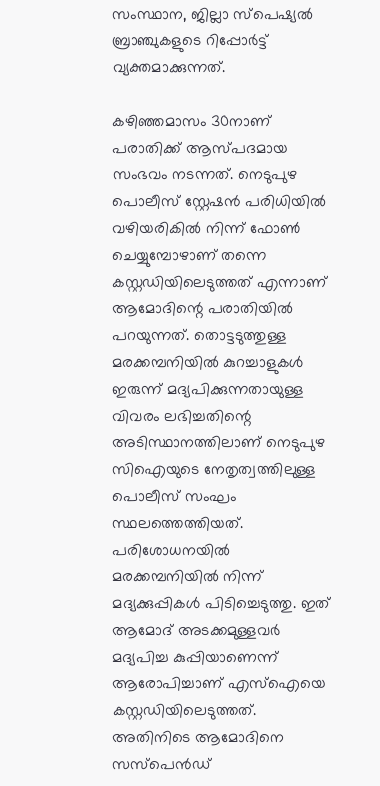സംസ്ഥാന, ജില്ലാ സ്‌പെഷ്യല്‍ ബ്രാഞ്ചുകളുടെ റിപ്പോര്‍ട്ട് വ്യക്തമാക്കുന്നത്.

കഴിഞ്ഞമാസം 30നാണ് പരാതിക്ക് ആസ്പദമായ സംഭവം നടന്നത്. നെടുപുഴ പൊലീസ് സ്റ്റേഷന്‍ പരിധിയില്‍ വഴിയരികില്‍ നിന്ന് ഫോണ്‍ ചെയ്യുമ്പോഴാണ് തന്നെ കസ്റ്റഡിയിലെടുത്തത് എന്നാണ് ആമോദിന്റെ പരാതിയില്‍ പറയുന്നത്. തൊട്ടടുത്തുള്ള മരക്കമ്പനിയില്‍ കുറച്ചാളുകള്‍ ഇരുന്ന് മദ്യപിക്കുന്നതായുള്ള വിവരം ലഭിച്ചതിന്റെ അടിസ്ഥാനത്തിലാണ് നെടുപുഴ സിഐയുടെ നേതൃത്വത്തിലുള്ള പൊലീസ് സംഘം സ്ഥലത്തെത്തിയത്. പരിശോധനയില്‍ മരക്കമ്പനിയില്‍ നിന്ന് മദ്യക്കുപ്പികള്‍ പിടിച്ചെടുത്തു. ഇത് ആമോദ് അടക്കമുള്ളവര്‍ മദ്യപിച്ച കുപ്പിയാണെന്ന് ആരോപിച്ചാണ് എസ്‌ഐയെ കസ്റ്റഡിയിലെടുത്തത്. അതിനിടെ ആമോദിനെ സസ്‌പെന്‍ഡ്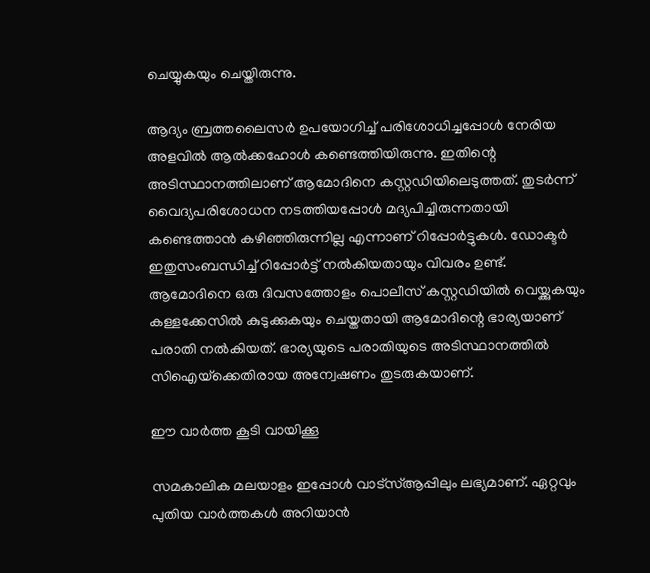ചെയ്യുകയും ചെയ്തിരുന്നു.

ആദ്യം ബ്രത്തലൈസര്‍ ഉപയോഗിച്ച് പരിശോധിച്ചപ്പോള്‍ നേരിയ അളവില്‍ ആല്‍ക്കഹോള്‍ കണ്ടെത്തിയിരുന്നു. ഇതിന്റെ അടിസ്ഥാനത്തിലാണ് ആമോദിനെ കസ്റ്റഡിയിലെടുത്തത്. തുടര്‍ന്ന് വൈദ്യപരിശോധന നടത്തിയപ്പോള്‍ മദ്യപിച്ചിരുന്നതായി കണ്ടെത്താന്‍ കഴിഞ്ഞിരുന്നില്ല എന്നാണ് റിപ്പോര്‍ട്ടുകള്‍. ഡോക്ടര്‍ ഇതുസംബന്ധിച്ച് റിപ്പോര്‍ട്ട് നല്‍കിയതായും വിവരം ഉണ്ട്. ആമോദിനെ ഒരു ദിവസത്തോളം പൊലീസ് കസ്റ്റഡിയില്‍ വെയ്ക്കുകയും കള്ളക്കേസില്‍ കുടുക്കുകയും ചെയ്തതായി ആമോദിന്റെ ഭാര്യയാണ് പരാതി നല്‍കിയത്. ഭാര്യയുടെ പരാതിയുടെ അടിസ്ഥാനത്തില്‍ സിഐയ്‌ക്കെതിരായ അന്വേഷണം തുടരുകയാണ്.

ഈ വാര്‍ത്ത കൂടി വായിക്കൂ

സമകാലിക മലയാളം ഇപ്പോള്‍ വാട്‌സ്ആപ്പിലും ലഭ്യമാണ്. ഏറ്റവും പുതിയ വാര്‍ത്തകള്‍ അറിയാന്‍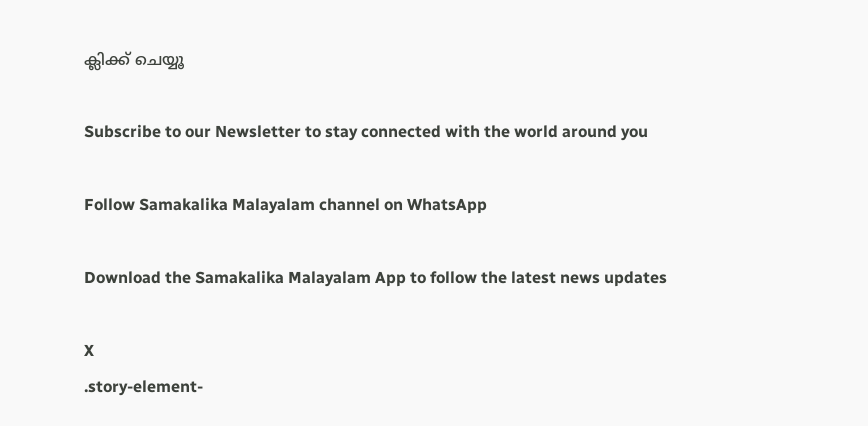ക്ലിക്ക് ചെയ്യൂ

Subscribe to our Newsletter to stay connected with the world around you

Follow Samakalika Malayalam channel on WhatsApp

Download the Samakalika Malayalam App to follow the latest news updates

X
.story-element-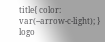title{ color: var(--arrow-c-light); }
logo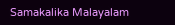Samakalika Malayalam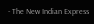- The New Indian Express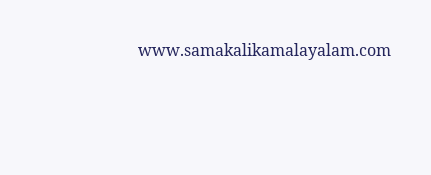www.samakalikamalayalam.com